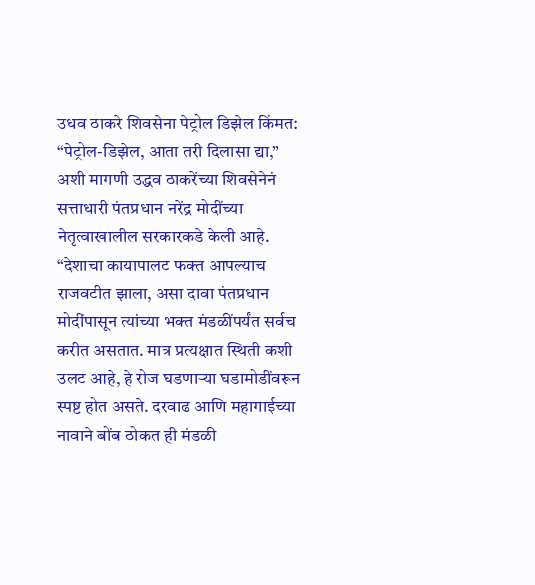उधव ठाकरे शिवसेना पेट्रोल डिझेल किंमत: “पेट्रोल-डिझेल, आता तरी दिलासा द्या,” अशी मागणी उद्धव ठाकरेंच्या शिवसेनेनं सत्ताधारी पंतप्रधान नरेंद्र मोदींच्या नेतृत्वाखालील सरकारकडे केली आहे. “देशाचा कायापालट फक्त आपल्याच राजवटीत झाला, असा दावा पंतप्रधान मोदींपासून त्यांच्या भक्त मंडळींपर्यंत सर्वच करीत असतात. मात्र प्रत्यक्षात स्थिती कशी उलट आहे, हे रोज घडणाऱ्या घडामोडींवरून स्पष्ट होत असते. दरवाढ आणि महागाईच्या नावाने बोंब ठोकत ही मंडळी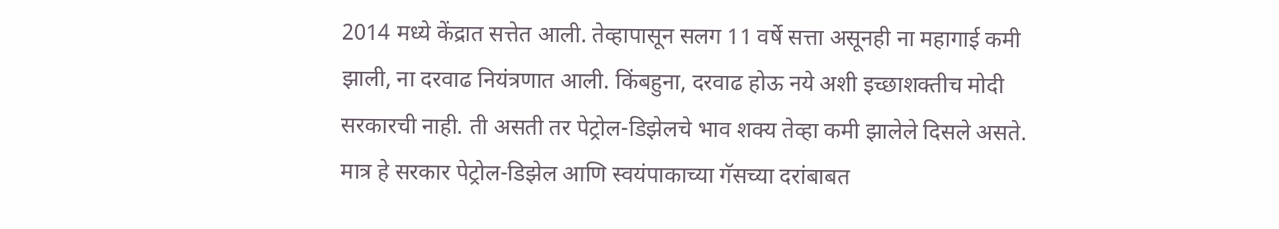2014 मध्ये केंद्रात सत्तेत आली. तेव्हापासून सलग 11 वर्षे सत्ता असूनही ना महागाई कमी झाली, ना दरवाढ नियंत्रणात आली. किंबहुना, दरवाढ होऊ नये अशी इच्छाशक्तीच मोदी सरकारची नाही. ती असती तर पेट्रोल-डिझेलचे भाव शक्य तेव्हा कमी झालेले दिसले असते. मात्र हे सरकार पेट्रोल-डिझेल आणि स्वयंपाकाच्या गॅसच्या दरांबाबत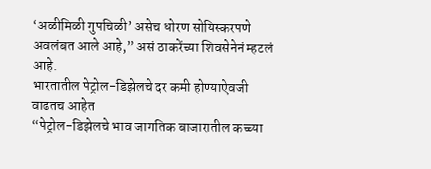‘अळीमिळी गुपचिळी’ असेच धोरण सोयिस्करपणे अवलंबत आले आहे,” असं ठाकरेंच्या शिवसेनेनं म्हटलं आहे.
भारतातील पेट्रोल-डिझेलचे दर कमी होण्याऐवजी वाढतच आहेत
“पेट्रोल-डिझेलचे भाव जागतिक बाजारातील कच्च्या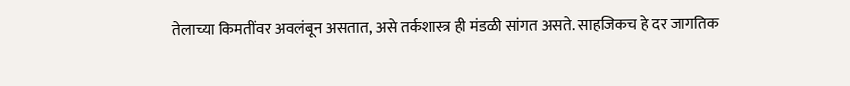तेलाच्या किमतींवर अवलंबून असतात, असे तर्कशास्त्र ही मंडळी सांगत असते. साहजिकच हे दर जागतिक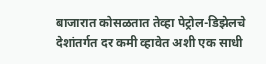बाजारात कोसळतात तेव्हा पेट्रोल-डिझेलचे देशांतर्गत दर कमी व्हावेत अशी एक साधी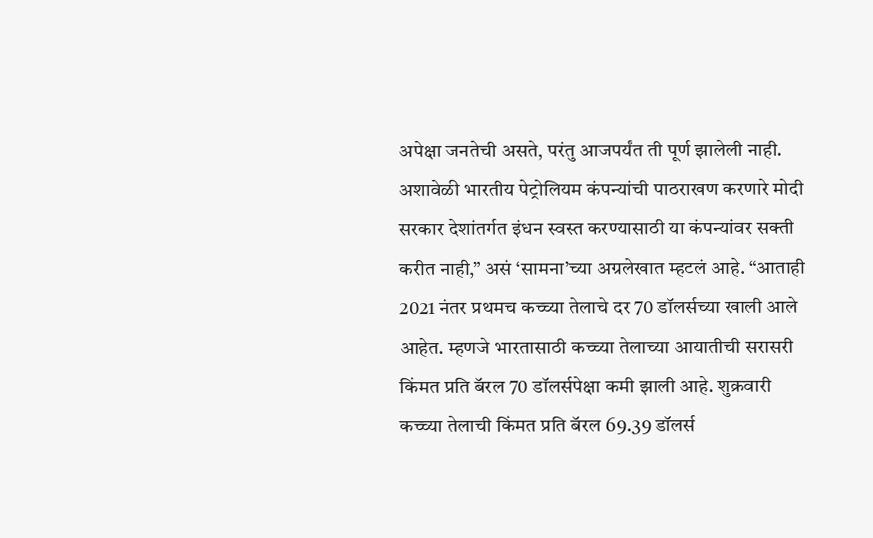अपेक्षा जनतेची असते, परंतु आजपर्यंत ती पूर्ण झालेली नाही. अशावेळी भारतीय पेट्रोलियम कंपन्यांची पाठराखण करणारे मोदी सरकार देशांतर्गत इंधन स्वस्त करण्यासाठी या कंपन्यांवर सक्ती करीत नाही,” असं ‘सामना’च्या अग्रलेखात म्हटलं आहे. “आताही 2021 नंतर प्रथमच कच्च्या तेलाचे दर 70 डॉलर्सच्या खाली आले आहेत. म्हणजे भारतासाठी कच्च्या तेलाच्या आयातीची सरासरी किंमत प्रति बॅरल 70 डॉलर्सपेक्षा कमी झाली आहे. शुक्रवारी कच्च्या तेलाची किंमत प्रति बॅरल 69.39 डॉलर्स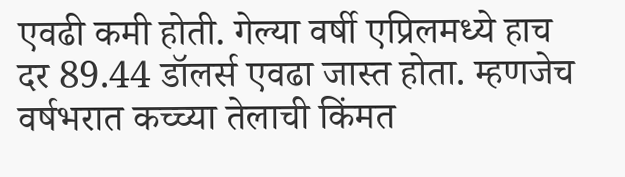एवढी कमी होती. गेल्या वर्षी एप्रिलमध्ये हाच दर 89.44 डॉलर्स एवढा जास्त होता. म्हणजेच वर्षभरात कच्च्या तेलाची किंमत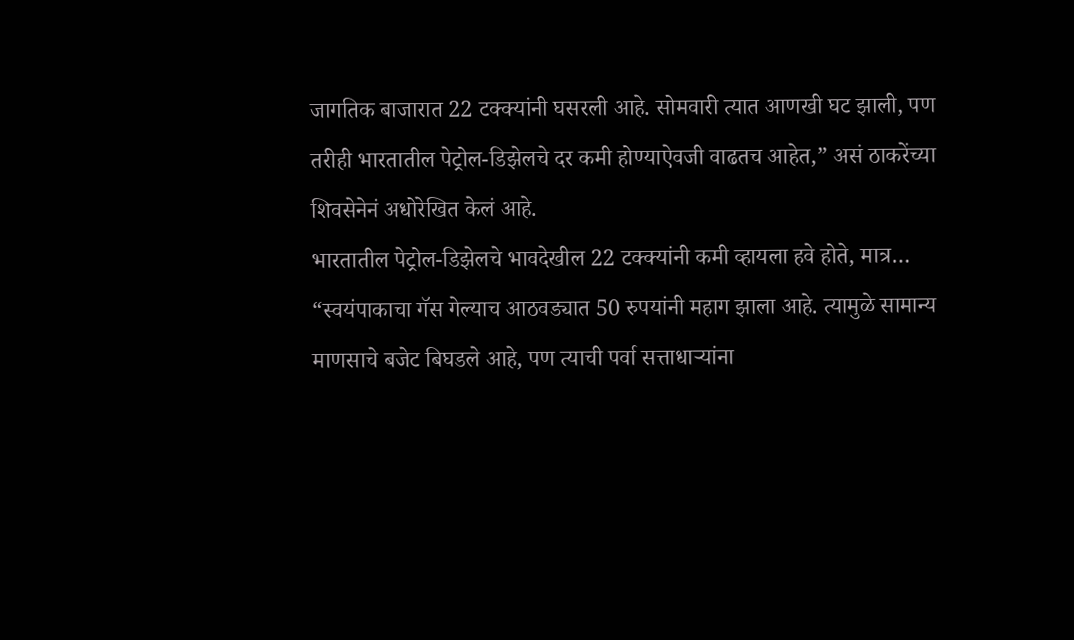जागतिक बाजारात 22 टक्क्यांनी घसरली आहे. सोमवारी त्यात आणखी घट झाली, पण तरीही भारतातील पेट्रोल-डिझेलचे दर कमी होण्याऐवजी वाढतच आहेत,” असं ठाकरेंच्या शिवसेनेनं अधोरेखित केलं आहे.
भारतातील पेट्रोल-डिझेलचे भावदेखील 22 टक्क्यांनी कमी व्हायला हवे होते, मात्र…
“स्वयंपाकाचा गॅस गेल्याच आठवड्यात 50 रुपयांनी महाग झाला आहे. त्यामुळे सामान्य माणसाचे बजेट बिघडले आहे, पण त्याची पर्वा सत्ताधाऱ्यांना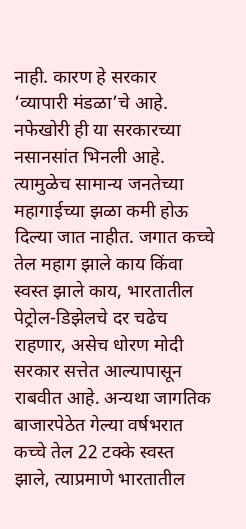नाही. कारण हे सरकार ‘व्यापारी मंडळा’चे आहे. नफेखोरी ही या सरकारच्या नसानसांत भिनली आहे. त्यामुळेच सामान्य जनतेच्या महागाईच्या झळा कमी होऊ दिल्या जात नाहीत. जगात कच्चे तेल महाग झाले काय किंवा स्वस्त झाले काय, भारतातील पेट्रोल-डिझेलचे दर चढेच राहणार, असेच धोरण मोदी सरकार सत्तेत आल्यापासून राबवीत आहे. अन्यथा जागतिक बाजारपेठेत गेल्या वर्षभरात कच्चे तेल 22 टक्के स्वस्त झाले, त्याप्रमाणे भारतातील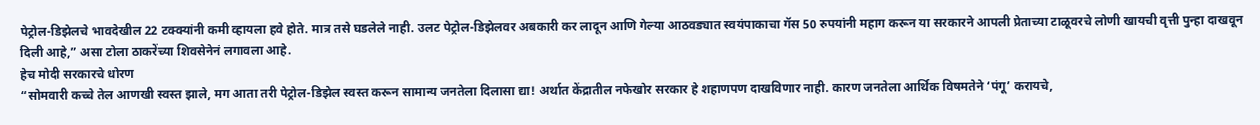पेट्रोल-डिझेलचे भावदेखील 22 टक्क्यांनी कमी व्हायला हवे होते. मात्र तसे घडलेले नाही. उलट पेट्रोल-डिझेलवर अबकारी कर लादून आणि गेल्या आठवड्यात स्वयंपाकाचा गॅस 50 रुपयांनी महाग करून या सरकारने आपली प्रेताच्या टाळूवरचे लोणी खायची वृत्ती पुन्हा दाखवून दिली आहे,” असा टोला ठाकरेंच्या शिवसेनेनं लगावला आहे.
हेच मोदी सरकारचे धोरण
“सोमवारी कच्चे तेल आणखी स्वस्त झाले, मग आता तरी पेट्रोल-डिझेल स्वस्त करून सामान्य जनतेला दिलासा द्या! अर्थात केंद्रातील नफेखोर सरकार हे शहाणपण दाखविणार नाही. कारण जनतेला आर्थिक विषमतेने ‘पंगू’ करायचे,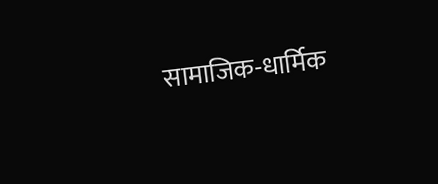सामाजिक-धार्मिक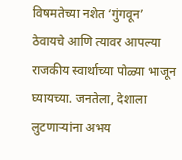विषमतेच्या नशेत ‘गुंगवून’ ठेवायचे आणि त्यावर आपल्या राजकीय स्वार्थाच्या पोळ्या भाजून घ्यायच्या. जनतेला, देशाला लुटणाऱ्यांना अभय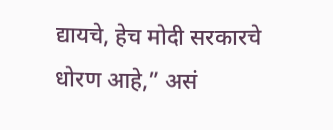द्यायचे, हेच मोदी सरकारचे धोरण आहे,” असं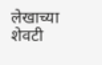लेखाच्या शेवटी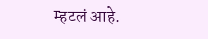म्हटलं आहे.